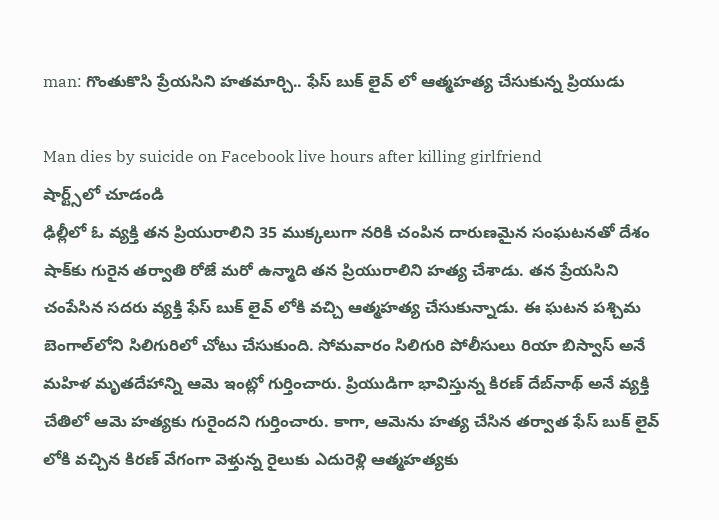man: గొంతుకొసి ప్రేయసిని హతమార్చి.. ఫేస్ బుక్ లైవ్ లో ఆత్మహత్య చేసుకున్న ప్రియుడు

Man dies by suicide on Facebook live hours after killing girlfriend
షార్ట్స్‌లో చూడండి
ఢిల్లీలో ఓ వ్యక్తి తన ప్రియురాలిని 35 ముక్కలుగా నరికి చంపిన దారుణమైన సంఘటనతో దేశం షాక్‌కు గురైన తర్వాతి రోజే మరో ఉన్మాది తన ప్రియురాలిని హత్య చేశాడు. తన ప్రేయసిని చంపేసిన సదరు వ్యక్తి ఫేస్ బుక్ లైవ్ లోకి వచ్చి ఆత్మహత్య చేసుకున్నాడు. ఈ ఘటన పశ్చిమ బెంగాల్‌లోని సిలిగురిలో చోటు చేసుకుంది. సోమవారం సిలిగురి పోలీసులు రియా బిస్వాస్ అనే మహిళ మృతదేహాన్ని ఆమె ఇంట్లో గుర్తించారు. ప్రియుడిగా భావిస్తున్న కిరణ్ దేబ్‌నాథ్ అనే వ్యక్తి చేతిలో ఆమె హత్యకు గురైందని గుర్తించారు. కాగా, ఆమెను హత్య చేసిన తర్వాత ఫేస్ బుక్ లైవ్ లోకి వచ్చిన కిరణ్ వేగంగా వెళ్తున్న రైలుకు ఎదురెళ్లి ఆత్మహత్యకు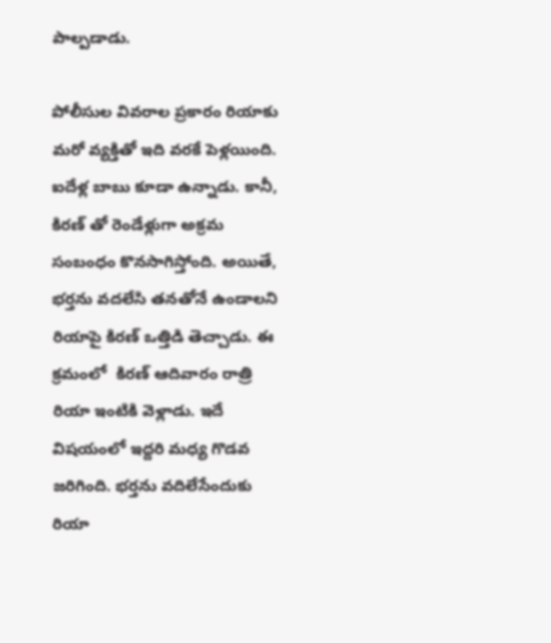పాల్పడాడు.

పోలీసుల వివరాల ప్రకారం రియాకు మరో వ్యక్తితో ఇది వరకే పెళ్లయింది. ఐదేళ్ల బాబు కూడా ఉన్నాడు. కానీ, కిరణ్ తో రెండేళ్లుగా అక్రమ సంబంధం కొనసాగిస్తోంది. అయితే, భర్తను వదలేసి తనతోనే ఉండాలని రియాపై కిరణ్ ఒత్తిడి తెచ్చాడు. ఈ క్రమంలో  కిరణ్ ఆదివారం రాత్రి రియా ఇంటికి వెళ్లాడు. ఇదే విషయంలో ఇద్దరి మధ్య గొడవ జరిగింది. భర్తను వదిలేసేందుకు రియా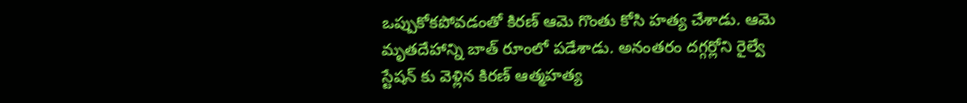ఒప్పుకోకపోవడంతో కిరణ్ ఆమె గొంతు కోసి హత్య చేశాడు. ఆమె మృతదేహాన్ని బాత్ రూంలో పడేశాడు. అనంతరం దగ్గర్లోని రైల్వే స్టేషన్ కు వెళ్లిన కిరణ్ ఆత్మహత్య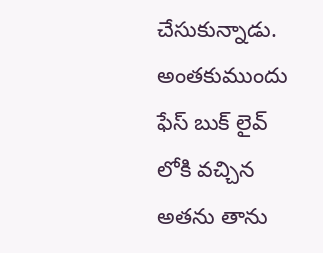చేసుకున్నాడు. అంతకుముందు ఫేస్ బుక్ లైవ్ లోకి వచ్చిన అతను తాను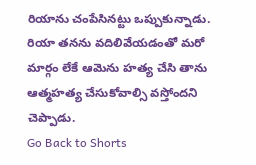రియాను చంపేసినట్టు ఒప్పుకున్నాడు. రియా తనను వదిలివేయడంతో మరో మార్గం లేకే ఆమెను హత్య చేసి తాను ఆత్మహత్య చేసుకోవాల్సి వస్తోందని చెప్పాడు.
Go Back to Shorts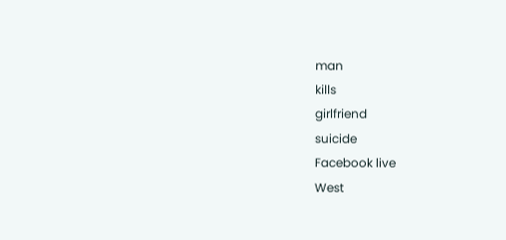man
kills
girlfriend
suicide
Facebook live
West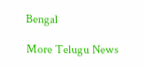Bengal

More Telugu News